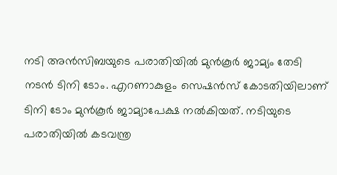നടി അന്‍സിബയുടെ പരാതിയില്‍ മുന്‍കൂര്‍ ജാമ്യം തേടി നടന്‍ ടിനി ടോം. എറണാകുളം സെഷന്‍സ് കോടതിയിലാണ് ടിനി ടോം മുന്‍കൂര്‍ ജാമ്യാപേക്ഷ നല്‍കിയത്. നടിയുടെ പരാതിയില്‍ കടവന്ത്ര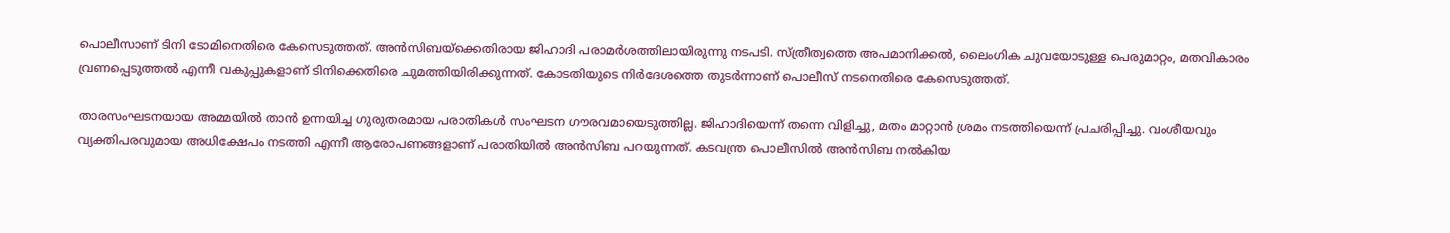പൊലീസാണ് ടിനി ടോമിനെതിരെ കേസെടുത്തത്. അന്‍സിബയ്‌ക്കെതിരായ ജിഹാദി പരാമര്‍ശത്തിലായിരുന്നു നടപടി. സ്ത്രീത്വത്തെ അപമാനിക്കല്‍, ലൈംഗിക ചുവയോടുള്ള പെരുമാറ്റം, മതവികാരം വ്രണപ്പെടുത്തല്‍ എന്നീ വകുപ്പുകളാണ് ടിനിക്കെതിരെ ചുമത്തിയിരിക്കുന്നത്. കോടതിയുടെ നിര്‍ദേശത്തെ തുടര്‍ന്നാണ് പൊലീസ് നടനെതിരെ കേസെടുത്തത്.

താരസംഘടനയായ അമ്മയില്‍ താന്‍ ഉന്നയിച്ച ഗുരുതരമായ പരാതികള്‍ സംഘടന ഗൗരവമായെടുത്തില്ല. ജിഹാദിയെന്ന് തന്നെ വിളിച്ചു, മതം മാറ്റാന്‍ ശ്രമം നടത്തിയെന്ന് പ്രചരിപ്പിച്ചു. വംശീയവും വ്യക്തിപരവുമായ അധിക്ഷേപം നടത്തി എന്നീ ആരോപണങ്ങളാണ് പരാതിയില്‍ അന്‍സിബ പറയുന്നത്. കടവന്ത്ര പൊലീസില്‍ അന്‍സിബ നല്‍കിയ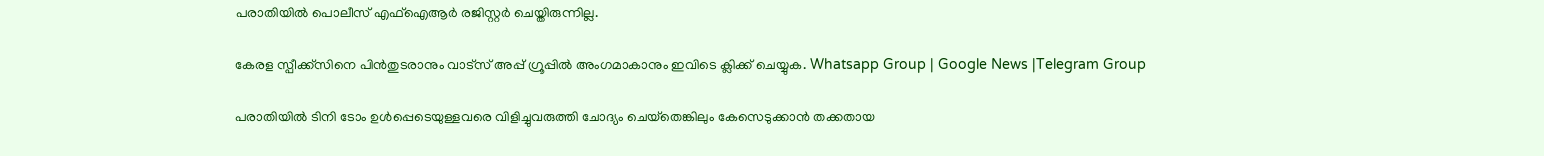പരാതിയില്‍ പൊലീസ് എഫ്‌ഐആര്‍ രജിസ്റ്റര്‍ ചെയ്തിരുന്നില്ല.

കേരള സ്പീക്ക്സിനെ പിൻതുടരാനും വാട്സ് അപ്പ് ഗ്രൂപ്പിൽ അംഗമാകാനും ഇവിടെ ക്ലിക്ക് ചെയ്യുക. Whatsapp Group | Google News |Telegram Group

പരാതിയില്‍ ടിനി ടോം ഉള്‍പ്പെടെയുള്ളവരെ വിളിച്ചുവരുത്തി ചോദ്യം ചെയ്‌തെങ്കിലും കേസെടുക്കാന്‍ തക്കതായ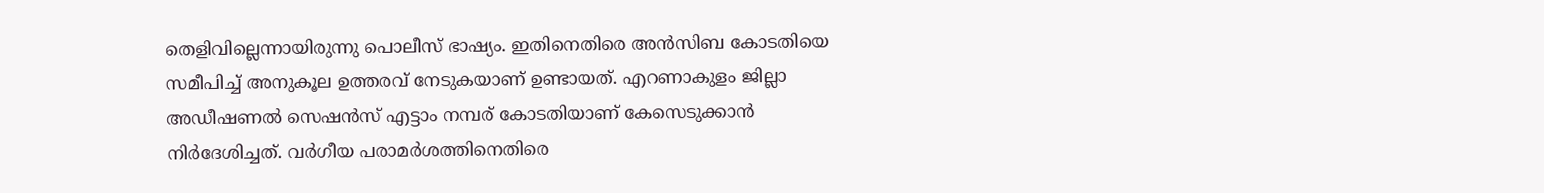തെളിവില്ലെന്നായിരുന്നു പൊലീസ് ഭാഷ്യം. ഇതിനെതിരെ അന്‍സിബ കോടതിയെ സമീപിച്ച്‌ അനുകൂല ഉത്തരവ് നേടുകയാണ് ഉണ്ടായത്. എറണാകുളം ജില്ലാ അഡീഷണല്‍ സെഷന്‍സ് എട്ടാം നമ്പര് കോടതിയാണ് കേസെടുക്കാന്‍ നിര്‍ദേശിച്ചത്. വര്‍ഗീയ പരാമര്‍ശത്തിനെതിരെ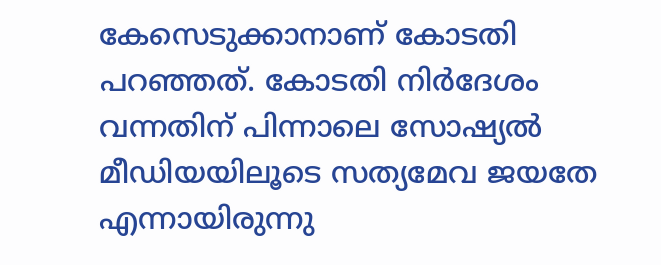കേസെടുക്കാനാണ് കോടതി പറഞ്ഞത്. കോടതി നിര്‍ദേശം വന്നതിന് പിന്നാലെ സോഷ്യല്‍ മീഡിയയിലൂടെ സത്യമേവ ജയതേ എന്നായിരുന്നു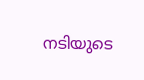നടിയുടെ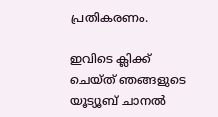പ്രതികരണം.

ഇവിടെ ക്ലിക്ക് ചെയ്ത് ഞങ്ങളുടെ യൂട്യൂബ് ചാനൽ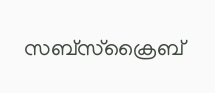സബ്സ്ക്രൈബ്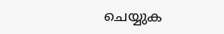ചെയ്യുക